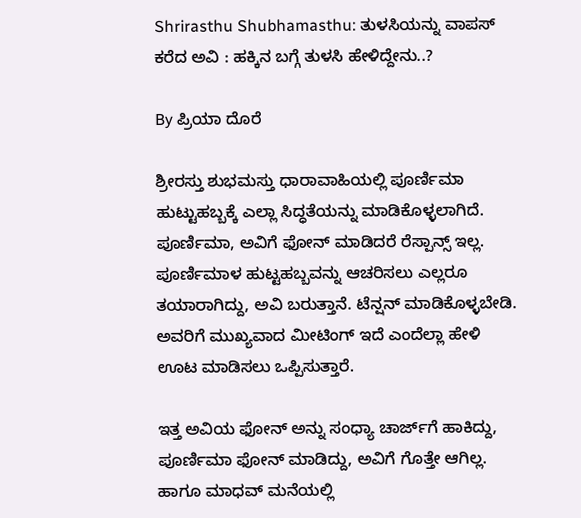Shrirasthu Shubhamasthu: ತುಳಸಿಯನ್ನು ವಾಪಸ್ ಕರೆದ ಅವಿ : ಹಕ್ಕಿನ ಬಗ್ಗೆ ತುಳಸಿ ಹೇಳಿದ್ದೇನು..?

By ಪ್ರಿಯಾ ದೊರೆ

ಶ್ರೀರಸ್ತು ಶುಭಮಸ್ತು ಧಾರಾವಾಹಿಯಲ್ಲಿ ಪೂರ್ಣಿಮಾ ಹುಟ್ಟುಹಬ್ಬಕ್ಕೆ ಎಲ್ಲಾ ಸಿದ್ಧತೆಯನ್ನು ಮಾಡಿಕೊಳ್ಳಲಾಗಿದೆ. ಪೂರ್ಣಿಮಾ, ಅವಿಗೆ ಫೋನ್ ಮಾಡಿದರೆ ರೆಸ್ಪಾನ್ಸ್ ಇಲ್ಲ. ಪೂರ್ಣಿಮಾಳ ಹುಟ್ಟಹಬ್ಬವನ್ನು ಆಚರಿಸಲು ಎಲ್ಲರೂ ತಯಾರಾಗಿದ್ದು, ಅವಿ ಬರುತ್ತಾನೆ. ಟೆನ್ಷನ್ ಮಾಡಿಕೊಳ್ಳಬೇಡಿ. ಅವರಿಗೆ ಮುಖ್ಯವಾದ ಮೀಟಿಂಗ್ ಇದೆ ಎಂದೆಲ್ಲಾ ಹೇಳಿ ಊಟ ಮಾಡಿಸಲು ಒಪ್ಪಿಸುತ್ತಾರೆ.

ಇತ್ತ ಅವಿಯ ಫೋನ್ ಅನ್ನು ಸಂಧ್ಯಾ ಚಾರ್ಜ್‌ಗೆ ಹಾಕಿದ್ದು, ಪೂರ್ಣಿಮಾ ಫೋನ್ ಮಾಡಿದ್ದು, ಅವಿಗೆ ಗೊತ್ತೇ ಆಗಿಲ್ಲ. ಹಾಗೂ ಮಾಧವ್ ಮನೆಯಲ್ಲಿ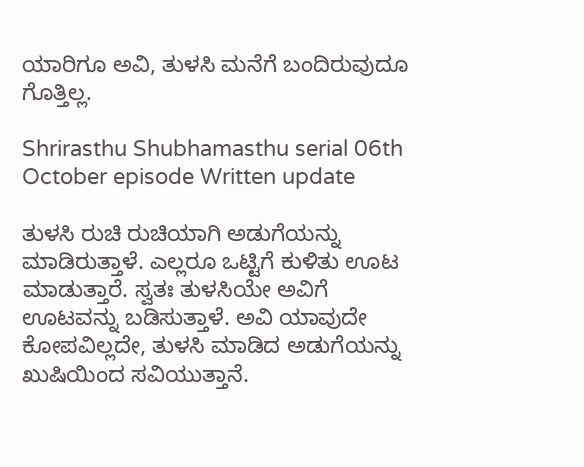ಯಾರಿಗೂ ಅವಿ, ತುಳಸಿ ಮನೆಗೆ ಬಂದಿರುವುದೂ ಗೊತ್ತಿಲ್ಲ.

Shrirasthu Shubhamasthu serial 06th October episode Written update

ತುಳಸಿ ರುಚಿ ರುಚಿಯಾಗಿ ಅಡುಗೆಯನ್ನು ಮಾಡಿರುತ್ತಾಳೆ. ಎಲ್ಲರೂ ಒಟ್ಟಿಗೆ ಕುಳಿತು ಊಟ ಮಾಡುತ್ತಾರೆ. ಸ್ವತಃ ತುಳಸಿಯೇ ಅವಿಗೆ ಊಟವನ್ನು ಬಡಿಸುತ್ತಾಳೆ. ಅವಿ ಯಾವುದೇ ಕೋಪವಿಲ್ಲದೇ, ತುಳಸಿ ಮಾಡಿದ ಅಡುಗೆಯನ್ನು ಖುಷಿಯಿಂದ ಸವಿಯುತ್ತಾನೆ.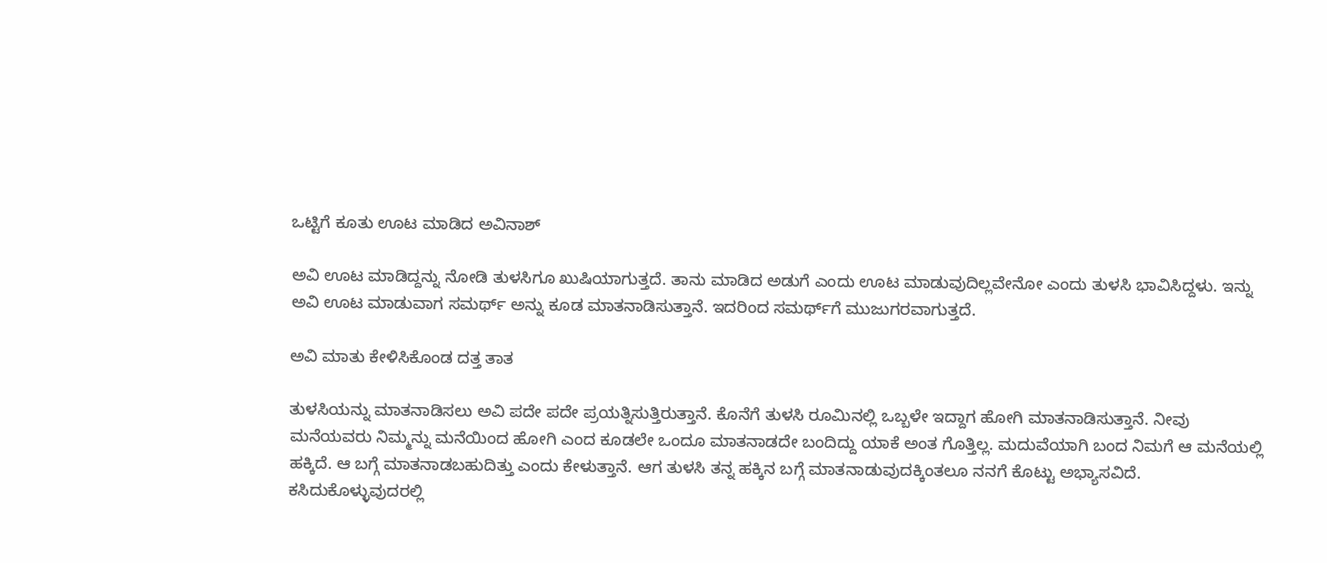ಒಟ್ಟಿಗೆ ಕೂತು ಊಟ ಮಾಡಿದ ಅವಿನಾಶ್

ಅವಿ ಊಟ ಮಾಡಿದ್ದನ್ನು ನೋಡಿ ತುಳಸಿಗೂ ಖುಷಿಯಾಗುತ್ತದೆ. ತಾನು ಮಾಡಿದ ಅಡುಗೆ ಎಂದು ಊಟ ಮಾಡುವುದಿಲ್ಲವೇನೋ ಎಂದು ತುಳಸಿ ಭಾವಿಸಿದ್ದಳು. ಇನ್ನು ಅವಿ ಊಟ ಮಾಡುವಾಗ ಸಮರ್ಥ್ ಅನ್ನು ಕೂಡ ಮಾತನಾಡಿಸುತ್ತಾನೆ. ಇದರಿಂದ ಸಮರ್ಥ್‌ಗೆ ಮುಜುಗರವಾಗುತ್ತದೆ.

ಅವಿ ಮಾತು ಕೇಳಿಸಿಕೊಂಡ ದತ್ತ ತಾತ

ತುಳಸಿಯನ್ನು ಮಾತನಾಡಿಸಲು ಅವಿ ಪದೇ ಪದೇ ಪ್ರಯತ್ನಿಸುತ್ತಿರುತ್ತಾನೆ. ಕೊನೆಗೆ ತುಳಸಿ ರೂಮಿನಲ್ಲಿ ಒಬ್ಬಳೇ ಇದ್ದಾಗ ಹೋಗಿ ಮಾತನಾಡಿಸುತ್ತಾನೆ. ನೀವು ಮನೆಯವರು ನಿಮ್ಮನ್ನು ಮನೆಯಿಂದ ಹೋಗಿ ಎಂದ ಕೂಡಲೇ ಒಂದೂ ಮಾತನಾಡದೇ ಬಂದಿದ್ದು ಯಾಕೆ ಅಂತ ಗೊತ್ತಿಲ್ಲ. ಮದುವೆಯಾಗಿ ಬಂದ ನಿಮಗೆ ಆ ಮನೆಯಲ್ಲಿ ಹಕ್ಕಿದೆ. ಆ ಬಗ್ಗೆ ಮಾತನಾಡಬಹುದಿತ್ತು ಎಂದು ಕೇಳುತ್ತಾನೆ. ಆಗ ತುಳಸಿ ತನ್ನ ಹಕ್ಕಿನ ಬಗ್ಗೆ ಮಾತನಾಡುವುದಕ್ಕಿಂತಲೂ ನನಗೆ ಕೊಟ್ಟು ಅಭ್ಯಾಸವಿದೆ. ಕಸಿದುಕೊಳ್ಳುವುದರಲ್ಲಿ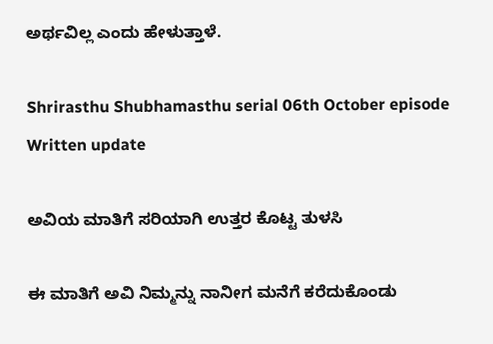ಅರ್ಥವಿಲ್ಲ ಎಂದು ಹೇಳುತ್ತಾಳೆ.

Shrirasthu Shubhamasthu serial 06th October episode Written update

ಅವಿಯ ಮಾತಿಗೆ ಸರಿಯಾಗಿ ಉತ್ತರ ಕೊಟ್ಟ ತುಳಸಿ

ಈ ಮಾತಿಗೆ ಅವಿ ನಿಮ್ಮನ್ನು ನಾನೀಗ ಮನೆಗೆ ಕರೆದುಕೊಂಡು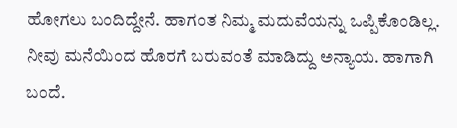ಹೋಗಲು ಬಂದಿದ್ದೇನೆ. ಹಾಗಂತ ನಿಮ್ಮ ಮದುವೆಯನ್ನು ಒಪ್ಪಿಕೊಂಡಿಲ್ಲ. ನೀವು ಮನೆಯಿಂದ ಹೊರಗೆ ಬರುವಂತೆ ಮಾಡಿದ್ದು ಅನ್ಯಾಯ. ಹಾಗಾಗಿ ಬಂದೆ.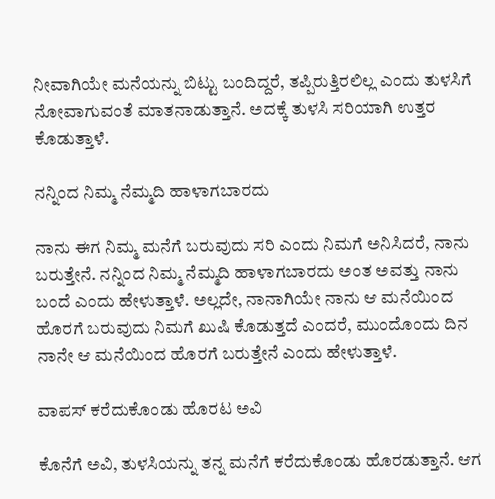ನೀವಾಗಿಯೇ ಮನೆಯನ್ನು ಬಿಟ್ಟು ಬಂದಿದ್ದರೆ, ತಪ್ಪಿರುತ್ತಿರಲಿಲ್ಲ ಎಂದು ತುಳಸಿಗೆ ನೋವಾಗುವಂತೆ ಮಾತನಾಡುತ್ತಾನೆ. ಅದಕ್ಕೆ ತುಳಸಿ ಸರಿಯಾಗಿ ಉತ್ತರ ಕೊಡುತ್ತಾಳೆ.

ನನ್ನಿಂದ ನಿಮ್ಮ ನೆಮ್ಮದಿ ಹಾಳಾಗಬಾರದು

ನಾನು ಈಗ ನಿಮ್ಮ ಮನೆಗೆ ಬರುವುದು ಸರಿ ಎಂದು ನಿಮಗೆ ಅನಿಸಿದರೆ, ನಾನು ಬರುತ್ತೇನೆ. ನನ್ನಿಂದ ನಿಮ್ಮ ನೆಮ್ಮದಿ ಹಾಳಾಗಬಾರದು ಅಂತ ಅವತ್ತು ನಾನು ಬಂದೆ ಎಂದು ಹೇಳುತ್ತಾಳೆ. ಅಲ್ಲದೇ, ನಾನಾಗಿಯೇ ನಾನು ಆ ಮನೆಯಿಂದ ಹೊರಗೆ ಬರುವುದು ನಿಮಗೆ ಖುಷಿ ಕೊಡುತ್ತದೆ ಎಂದರೆ, ಮುಂದೊಂದು ದಿನ ನಾನೇ ಆ ಮನೆಯಿಂದ ಹೊರಗೆ ಬರುತ್ತೇನೆ ಎಂದು ಹೇಳುತ್ತಾಳೆ.

ವಾಪಸ್ ಕರೆದುಕೊಂಡು ಹೊರಟ ಅವಿ

ಕೊನೆಗೆ ಅವಿ, ತುಳಸಿಯನ್ನು ತನ್ನ ಮನೆಗೆ ಕರೆದುಕೊಂಡು ಹೊರಡುತ್ತಾನೆ. ಆಗ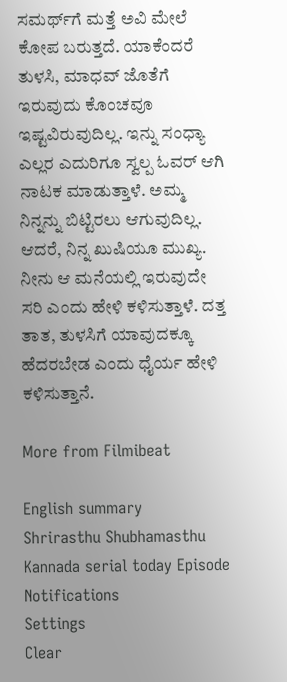ಸಮರ್ಥ್‌ಗೆ ಮತ್ತೆ ಅವಿ ಮೇಲೆ ಕೋಪ ಬರುತ್ತದೆ. ಯಾಕೆಂದರೆ ತುಳಸಿ, ಮಾಧವ್ ಜೊತೆಗೆ ಇರುವುದು ಕೊಂಚವೂ ಇಷ್ಟವಿರುವುದಿಲ್ಲ. ಇನ್ನು ಸಂಧ್ಯಾ ಎಲ್ಲರ ಎದುರಿಗೂ ಸ್ವಲ್ಪ ಓವರ್ ಆಗಿ ನಾಟಕ ಮಾಡುತ್ತಾಳೆ. ಅಮ್ಮ ನಿನ್ನನ್ನು ಬಿಟ್ಟಿರಲು ಆಗುವುದಿಲ್ಲ. ಆದರೆ, ನಿನ್ನ ಖುಷಿಯೂ ಮುಖ್ಯ. ನೀನು ಆ ಮನೆಯಲ್ಲಿ ಇರುವುದೇ ಸರಿ ಎಂದು ಹೇಳಿ ಕಳಿಸುತ್ತಾಳೆ. ದತ್ತ ತಾತ, ತುಳಸಿಗೆ ಯಾವುದಕ್ಕೂ ಹೆದರಬೇಡ ಎಂದು ಧೈರ್ಯ ಹೇಳಿ ಕಳಿಸುತ್ತಾನೆ.

More from Filmibeat

English summary
Shrirasthu Shubhamasthu Kannada serial today Episode
Notifications
Settings
Clear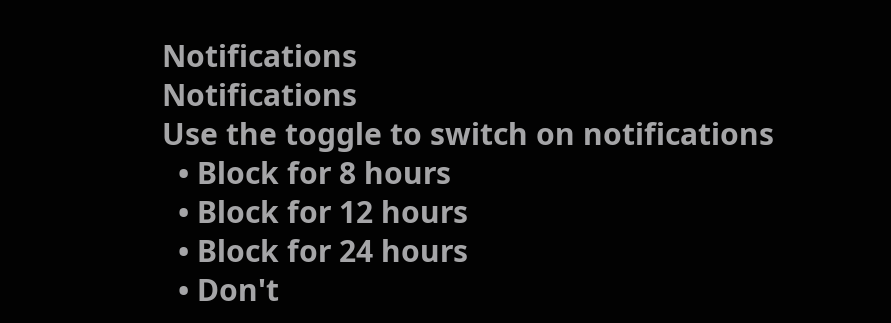Notifications
Notifications
Use the toggle to switch on notifications
  • Block for 8 hours
  • Block for 12 hours
  • Block for 24 hours
  • Don't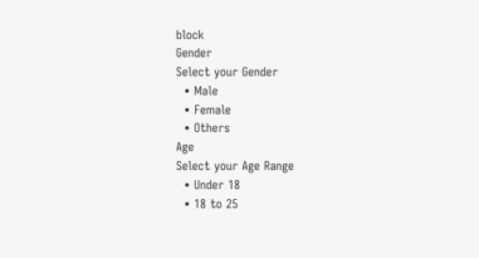block
Gender
Select your Gender
  • Male
  • Female
  • Others
Age
Select your Age Range
  • Under 18
  • 18 to 25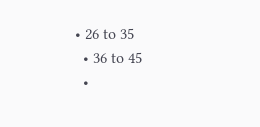• 26 to 35
  • 36 to 45
  •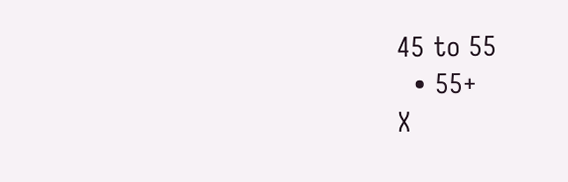45 to 55
  • 55+
X